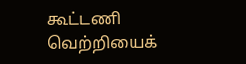கூட்டணி வெற்றியைக்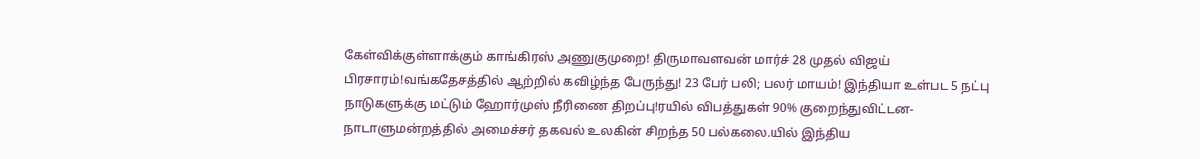கேள்விக்குள்ளாக்கும் காங்கிரஸ் அணுகுமுறை! திருமாவளவன் மார்ச் 28 முதல் விஜய் பிரசாரம்!வங்கதேசத்தில் ஆற்றில் கவிழ்ந்த பேருந்து! 23 பேர் பலி; பலர் மாயம்! இந்தியா உள்பட 5 நட்பு நாடுகளுக்கு மட்டும் ஹோர்முஸ் நீரிணை திறப்பு!ரயில் விபத்துகள் 90% குறைந்துவிட்டன- நாடாளுமன்றத்தில் அமைச்சர் தகவல் உலகின் சிறந்த 50 பல்கலை.யில் இந்திய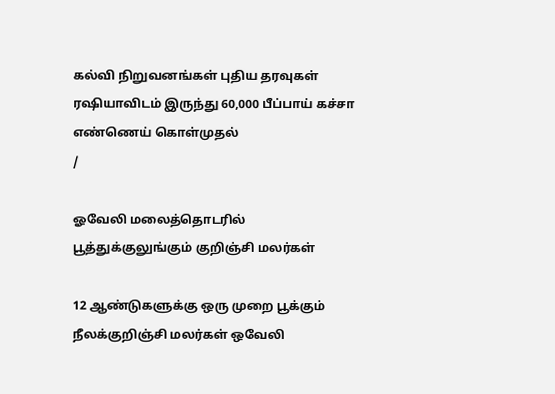கல்வி நிறுவனங்கள் புதிய தரவுகள் ரஷியாவிடம் இருந்து 60,000 பீப்பாய் கச்சா எண்ணெய் கொள்முதல்
/

ஓவேலி மலைத்தொடரில் பூத்துக்குலுங்கும் குறிஞ்சி மலர்கள்

12 ஆண்டுகளுக்கு ஒரு முறை பூக்கும் நீலக்குறிஞ்சி மலர்கள் ஒவேலி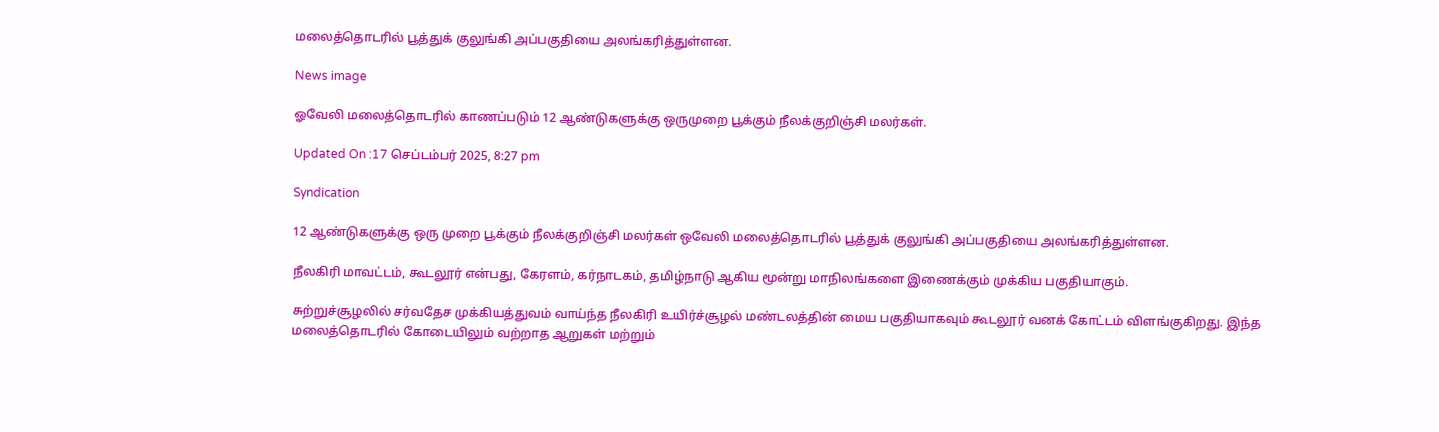மலைத்தொடரில் பூத்துக் குலுங்கி அப்பகுதியை அலங்கரித்துள்ளன.

News image

ஓவேலி மலைத்தொடரில் காணப்படும் 12 ஆண்டுகளுக்கு ஒருமுறை பூக்கும் நீலக்குறிஞ்சி மலர்கள்.

Updated On :17 செப்டம்பர் 2025, 8:27 pm

Syndication

12 ஆண்டுகளுக்கு ஒரு முறை பூக்கும் நீலக்குறிஞ்சி மலர்கள் ஒவேலி மலைத்தொடரில் பூத்துக் குலுங்கி அப்பகுதியை அலங்கரித்துள்ளன.

நீலகிரி மாவட்டம், கூடலூர் என்பது, கேரளம், கர்நாடகம், தமிழ்நாடு ஆகிய மூன்று மாநிலங்களை இணைக்கும் முக்கிய பகுதியாகும்.

சுற்றுச்சூழலில் சர்வதேச முக்கியத்துவம் வாய்ந்த நீலகிரி உயிர்ச்சூழல் மண்டலத்தின் மைய பகுதியாகவும் கூடலூர் வனக் கோட்டம் விளங்குகிறது. இந்த மலைத்தொடரில் கோடையிலும் வற்றாத ஆறுகள் மற்றும்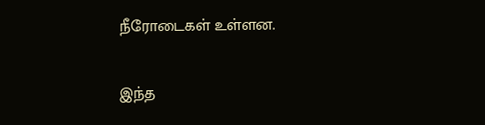நீரோடைகள் உள்ளன.

இந்த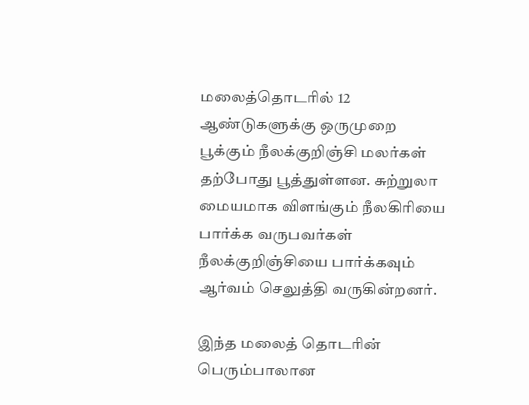மலைத்தொடரில் 12 ஆண்டுகளுக்கு ஒருமுறை பூக்கும் நீலக்குறிஞ்சி மலர்கள் தற்போது பூத்துள்ளன. சுற்றுலா மையமாக விளங்கும் நீலகிரியை பார்க்க வருபவர்கள் நீலக்குறிஞ்சியை பார்க்கவும் ஆர்வம் செலுத்தி வருகின்றனர்.

இந்த மலைத் தொடரின் பெரும்பாலான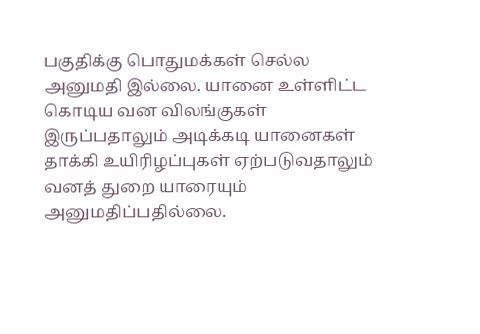பகுதிக்கு பொதுமக்கள் செல்ல அனுமதி இல்லை. யானை உள்ளிட்ட கொடிய வன விலங்குகள் இருப்பதாலும் அடிக்கடி யானைகள் தாக்கி உயிரிழப்புகள் ஏற்படுவதாலும் வனத் துறை யாரையும் அனுமதிப்பதில்லை.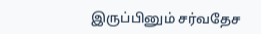இருப்பினும் சர்வதேச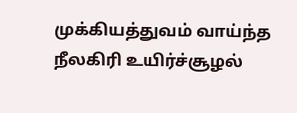முக்கியத்துவம் வாய்ந்த நீலகிரி உயிர்ச்சூழல்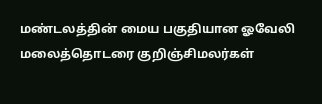மண்டலத்தின் மைய பகுதியான ஓவேலி மலைத்தொடரை குறிஞ்சிமலர்கள்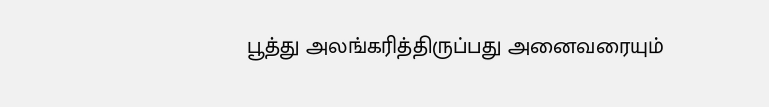பூத்து அலங்கரித்திருப்பது அனைவரையும்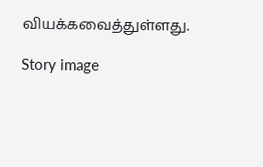வியக்கவைத்துள்ளது.

Story image